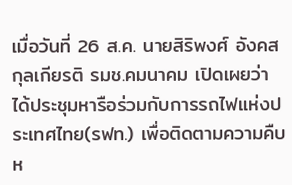เมื่อวันที่ 26 ส.ค. นายสิริพงศ์ อังคสกุลเกียรติ รมช.คมนาคม เปิดเผยว่า ได้ประชุมหารือร่วมกับการรถไฟแห่งประเทศไทย(รฟท.) เพื่อติดตามความคืบห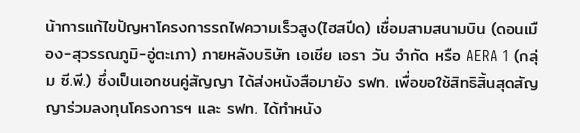น้าการแก้ไขปัญหาโครงการรถไฟความเร็วสูง(ไฮสปีด) เชื่อมสามสนามบิน (ดอนเมือง-สุวรรณภูมิ-อู่ตะเภา) ภายหลังบริษัท เอเชีย เอรา วัน จํากัด หรือ AERA 1 (กลุ่ม ซี.พี.) ซึ่งเป็นเอกชนคู่สัญญา ได้ส่งหนังสือมายัง รฟท. เพื่อขอใช้สิทธิสิ้นสุดสัญญาร่วมลงทุนโครงการฯ และ รฟท. ได้ทำหนัง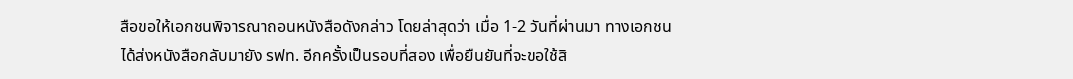สือขอให้เอกชนพิจารณาถอนหนังสือดังกล่าว โดยล่าสุดว่า เมื่อ 1-2 วันที่ผ่านมา ทางเอกชนได้ส่งหนังสือกลับมายัง รฟท. อีกครั้งเป็นรอบที่สอง เพื่อยืนยันที่จะขอใช้สิ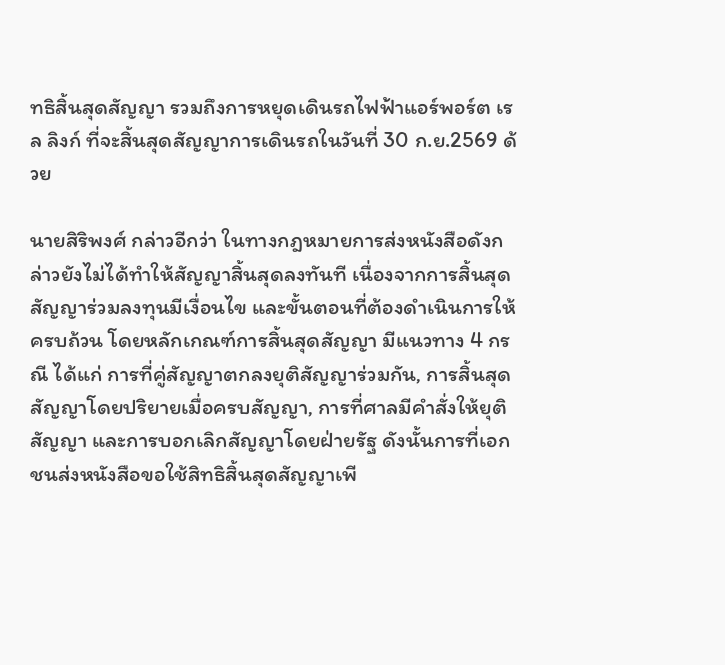ทธิสิ้นสุดสัญญา รวมถึงการหยุดเดินรถไฟฟ้าแอร์พอร์ต เรล ลิงก์ ที่จะสิ้นสุดสัญญาการเดินรถในวันที่ 30 ก.ย.2569 ด้วย

นายสิริพงศ์ กล่าวอีกว่า ในทางกฎหมายการส่งหนังสือดังกล่าวยังไม่ได้ทำให้สัญญาสิ้นสุดลงทันที เนื่องจากการสิ้นสุดสัญญาร่วมลงทุนมีเงื่อนไข และขั้นตอนที่ต้องดำเนินการให้ครบถ้วน โดยหลักเกณฑ์การสิ้นสุดสัญญา มีแนวทาง 4 กรณี ได้แก่ การที่คู่สัญญาตกลงยุติสัญญาร่วมกัน, การสิ้นสุดสัญญาโดยปริยายเมื่อครบสัญญา, การที่ศาลมีคำสั่งให้ยุติสัญญา และการบอกเลิกสัญญาโดยฝ่ายรัฐ ดังนั้นการที่เอกชนส่งหนังสือขอใช้สิทธิสิ้นสุดสัญญาเพี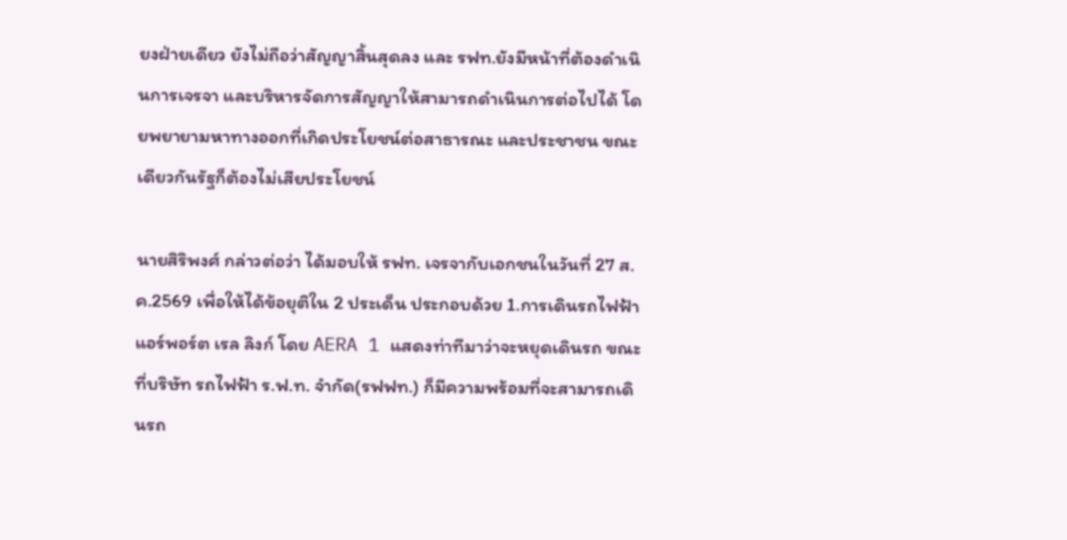ยงฝ่ายเดียว ยังไม่ถือว่าสัญญาสิ้นสุดลง และ รฟท.ยังมีหน้าที่ต้องดำเนินการเจรจา และบริหารจัดการสัญญาให้สามารถดำเนินการต่อไปได้ โดยพยายามหาทางออกที่เกิดประโยชน์ต่อสาธารณะ และประชาชน ขณะเดียวกันรัฐก็ต้องไม่เสียประโยชน์

นายสิริพงศ์ กล่าวต่อว่า ได้มอบให้ รฟท. เจรจากับเอกชนในวันที่ 27 ส.ค.2569 เพื่อให้ได้ข้อยุติใน 2 ประเด็น ประกอบด้วย 1.การเดินรถไฟฟ้าแอร์พอร์ต เรล ลิงก์ โดย AERA 1 แสดงท่าทีมาว่าจะหยุดเดินรถ ขณะที่บริษัท รถไฟฟ้า ร.ฟ.ท. จำกัด(รฟฟท.) ก็มีความพร้อมที่จะสามารถเดินรถ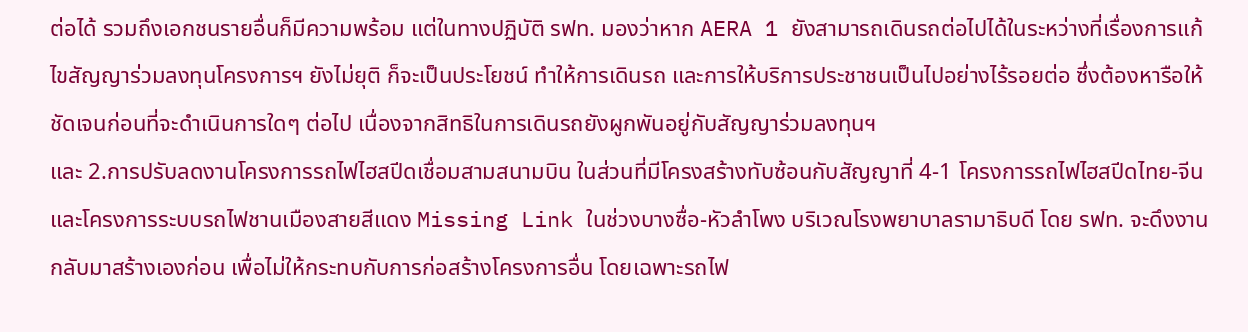ต่อได้ รวมถึงเอกชนรายอื่นก็มีความพร้อม แต่ในทางปฏิบัติ รฟท. มองว่าหาก AERA 1 ยังสามารถเดินรถต่อไปได้ในระหว่างที่เรื่องการแก้ไขสัญญาร่วมลงทุนโครงการฯ ยังไม่ยุติ ก็จะเป็นประโยชน์ ทำให้การเดินรถ และการให้บริการประชาชนเป็นไปอย่างไร้รอยต่อ ซึ่งต้องหารือให้ชัดเจนก่อนที่จะดำเนินการใดๆ ต่อไป เนื่องจากสิทธิในการเดินรถยังผูกพันอยู่กับสัญญาร่วมลงทุนฯ
และ 2.การปรับลดงานโครงการรถไฟไฮสปีดเชื่อมสามสนามบิน ในส่วนที่มีโครงสร้างทับซ้อนกับสัญญาที่ 4-1 โครงการรถไฟไฮสปีดไทย-จีน และโครงการระบบรถไฟชานเมืองสายสีแดง Missing Link ในช่วงบางซื่อ-หัวลำโพง บริเวณโรงพยาบาลรามาธิบดี โดย รฟท. จะดึงงานกลับมาสร้างเองก่อน เพื่อไม่ให้กระทบกับการก่อสร้างโครงการอื่น โดยเฉพาะรถไฟ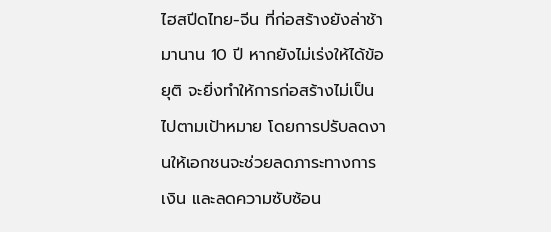ไฮสปีดไทย-จีน ที่ก่อสร้างยังล่าช้ามานาน 10 ปี หากยังไม่เร่งให้ได้ข้อยุติ จะยิ่งทำให้การก่อสร้างไม่เป็นไปตามเป้าหมาย โดยการปรับลดงานให้เอกชนจะช่วยลดภาระทางการเงิน และลดความซับซ้อน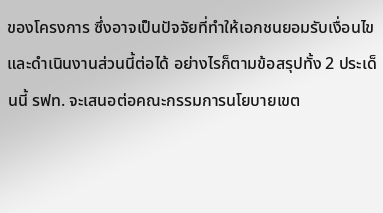ของโครงการ ซึ่งอาจเป็นปัจจัยที่ทำให้เอกชนยอมรับเงื่อนไข และดำเนินงานส่วนนี้ต่อได้ อย่างไรก็ตามข้อสรุปทั้ง 2 ประเด็นนี้ รฟท. จะเสนอต่อคณะกรรมการนโยบายเขต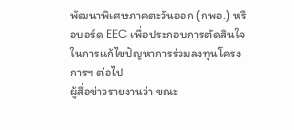พัฒนาพิเศษภาคตะวันออก (กพอ.) หรือบอร์ด EEC เพื่อประกอบการตัดสินใจในการแก้ไขปัญหาการร่วมลงทุนโครงการฯ ต่อไป
ผู้สื่อข่าวรายงานว่า ขณะ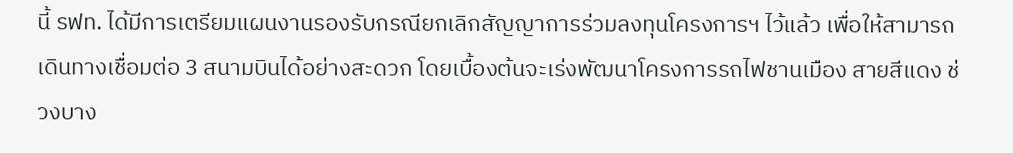นี้ รฟท. ได้มีการเตรียมแผนงานรองรับกรณียกเลิกสัญญาการร่วมลงทุนโครงการฯ ไว้แล้ว เพื่อให้สามารถเดินทางเชื่อมต่อ 3 สนามบินได้อย่างสะดวก โดยเบื้องต้นจะเร่งพัฒนาโครงการรถไฟชานเมือง สายสีแดง ช่วงบาง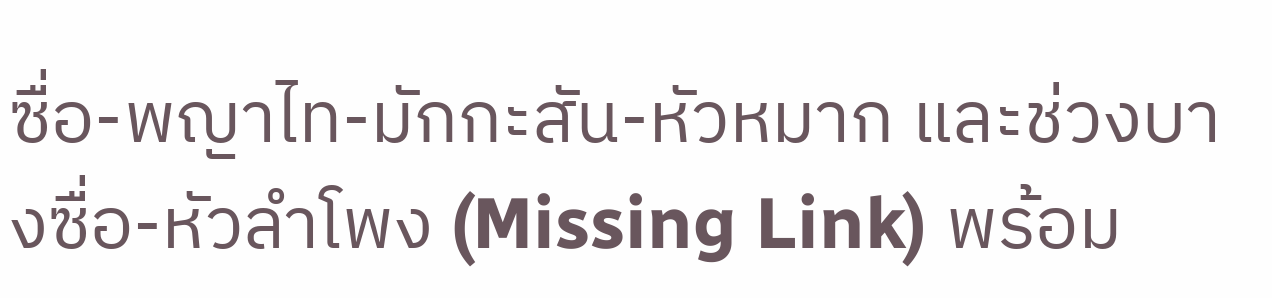ซื่อ-พญาไท-มักกะสัน-หัวหมาก และช่วงบางซื่อ-หัวลำโพง (Missing Link) พร้อม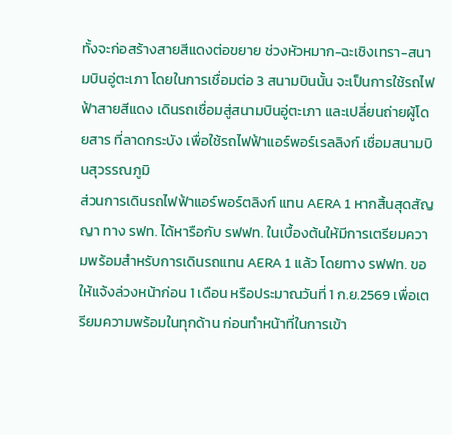ทั้งจะก่อสร้างสายสีแดงต่อขยาย ช่วงหัวหมาก-ฉะเชิงเทรา-สนามบินอู่ตะเภา โดยในการเชื่อมต่อ 3 สนามบินนั้น จะเป็นการใช้รถไฟฟ้าสายสีแดง เดินรถเชื่อมสู่สนามบินอู่ตะเภา และเปลี่ยนถ่ายผู้โดยสาร ที่ลาดกระบัง เพื่อใช้รถไฟฟ้าแอร์พอร์เรลลิงก์ เชื่อมสนามบินสุวรรณภูมิ
ส่วนการเดินรถไฟฟ้าแอร์พอร์ตลิงก์ แทน AERA 1 หากสิ้นสุดสัญญา ทาง รฟท. ได้หารือกับ รฟฟท. ในเบื้องต้นให้มีการเตรียมความพร้อมสำหรับการเดินรถแทน AERA 1 แล้ว โดยทาง รฟฟท. ขอให้แจ้งล่วงหน้าก่อน 1 เดือน หรือประมาณวันที่ 1 ก.ย.2569 เพื่อเตรียมความพร้อมในทุกด้าน ก่อนทำหน้าที่ในการเข้า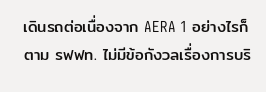เดินรถต่อเนื่องจาก AERA 1 อย่างไรก็ตาม รฟฟท. ไม่มีข้อกังวลเรื่องการบริ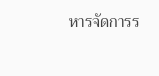หารจัดการร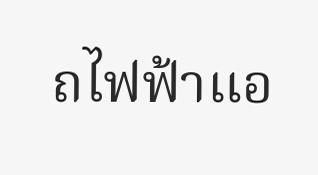ถไฟฟ้าแอ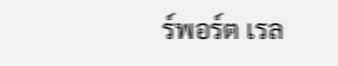ร์พอร์ต เรล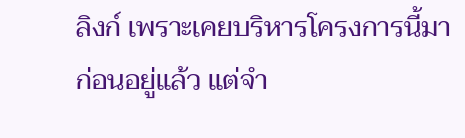ลิงก์ เพราะเคยบริหารโครงการนี้มาก่อนอยู่แล้ว แต่จำ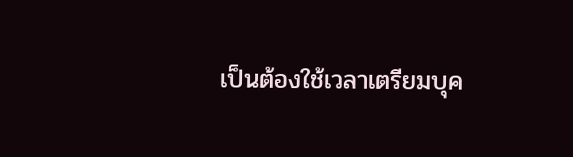เป็นต้องใช้เวลาเตรียมบุค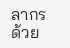ลากรด้วย